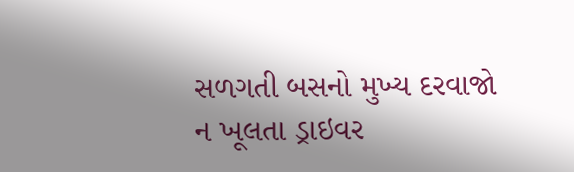સળગતી બસનો મુખ્ય દરવાજો ન ખૂલતા ડ્રાઇવર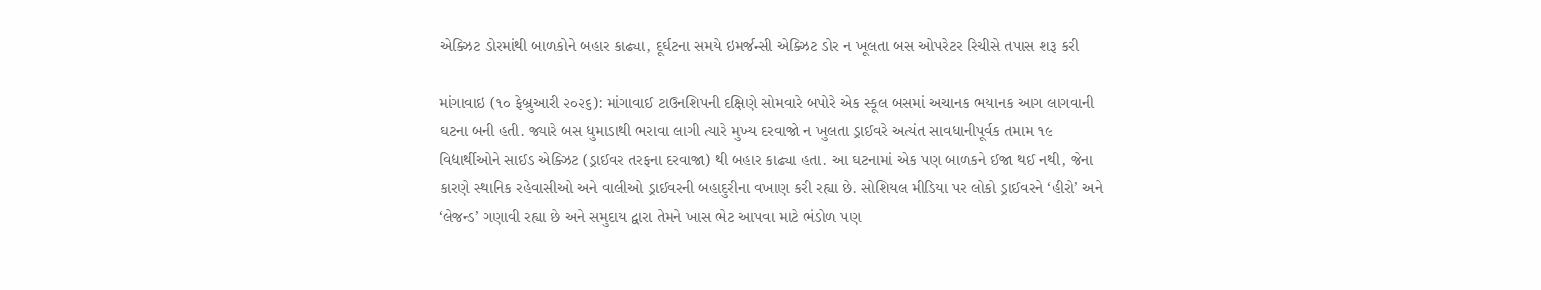એક્ઝિટ ડોરમાંથી બાળકોને બહાર કાઢ્યા, દૂર્ઘટના સમયે ઇમર્જન્સી એક્ઝિટ ડોર ન ખૂલતા બસ ઓપરેટર રિચીસે તપાસ શરૂ કરી

માંગાવાઇ (૧૦ ફેબ્રુઆરી ૨૦૨૬): માંગાવાઈ ટાઉનશિપની દક્ષિણે સોમવારે બપોરે એક સ્કૂલ બસમાં અચાનક ભયાનક આગ લાગવાની ઘટના બની હતી. જ્યારે બસ ધુમાડાથી ભરાવા લાગી ત્યારે મુખ્ય દરવાજો ન ખુલતા ડ્રાઈવરે અત્યંત સાવધાનીપૂર્વક તમામ ૧૯ વિદ્યાર્થીઓને સાઈડ એક્ઝિટ (ડ્રાઈવર તરફના દરવાજા) થી બહાર કાઢ્યા હતા. આ ઘટનામાં એક પણ બાળકને ઈજા થઈ નથી, જેના કારણે સ્થાનિક રહેવાસીઓ અને વાલીઓ ડ્રાઈવરની બહાદુરીના વખાણ કરી રહ્યા છે. સોશિયલ મીડિયા પર લોકો ડ્રાઈવરને ‘હીરો’ અને ‘લેજન્ડ’ ગણાવી રહ્યા છે અને સમુદાય દ્વારા તેમને ખાસ ભેટ આપવા માટે ભંડોળ પણ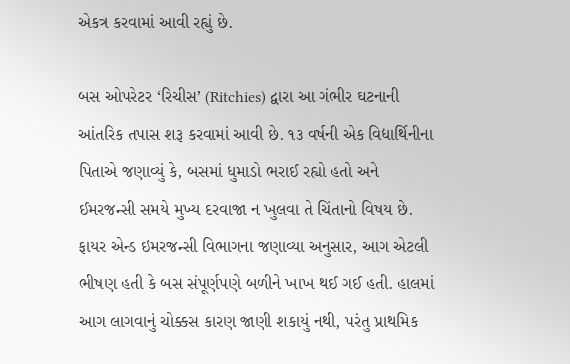એકત્ર કરવામાં આવી રહ્યું છે.

બસ ઓપરેટર ‘રિચીસ’ (Ritchies) દ્વારા આ ગંભીર ઘટનાની આંતરિક તપાસ શરૂ કરવામાં આવી છે. ૧૩ વર્ષની એક વિદ્યાર્થિનીના પિતાએ જણાવ્યું કે, બસમાં ધુમાડો ભરાઈ રહ્યો હતો અને ઈમરજન્સી સમયે મુખ્ય દરવાજા ન ખુલવા તે ચિંતાનો વિષય છે. ફાયર એન્ડ ઇમરજન્સી વિભાગના જણાવ્યા અનુસાર, આગ એટલી ભીષણ હતી કે બસ સંપૂર્ણપણે બળીને ખાખ થઈ ગઈ હતી. હાલમાં આગ લાગવાનું ચોક્કસ કારણ જાણી શકાયું નથી, પરંતુ પ્રાથમિક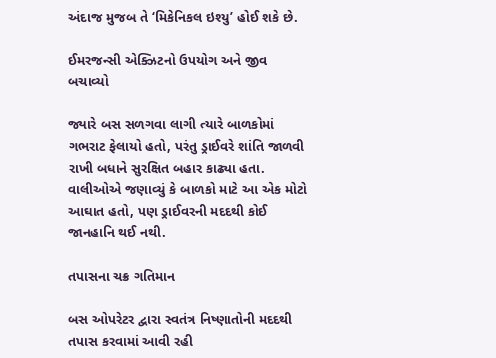અંદાજ મુજબ તે ‘મિકેનિકલ ઇશ્યુ’ હોઈ શકે છે.

ઈમરજન્સી એક્ઝિટનો ઉપયોગ અને જીવ બચાવ્યો

જ્યારે બસ સળગવા લાગી ત્યારે બાળકોમાં ગભરાટ ફેલાયો હતો, પરંતુ ડ્રાઈવરે શાંતિ જાળવી રાખી બધાને સુરક્ષિત બહાર કાઢ્યા હતા. વાલીઓએ જણાવ્યું કે બાળકો માટે આ એક મોટો આઘાત હતો, પણ ડ્રાઈવરની મદદથી કોઈ જાનહાનિ થઈ નથી.

તપાસના ચક્ર ગતિમાન

બસ ઓપરેટર દ્વારા સ્વતંત્ર નિષ્ણાતોની મદદથી તપાસ કરવામાં આવી રહી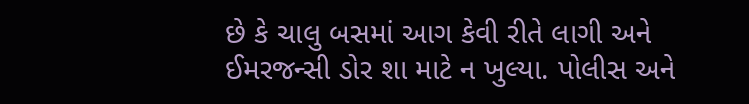છે કે ચાલુ બસમાં આગ કેવી રીતે લાગી અને ઈમરજન્સી ડોર શા માટે ન ખુલ્યા. પોલીસ અને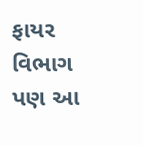ફાયર વિભાગ પણ આ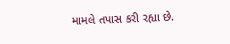મામલે તપાસ કરી રહ્યા છે.